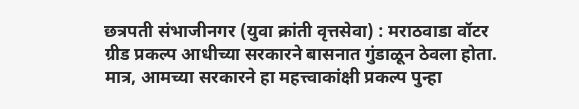छत्रपती संभाजीनगर (युवा क्रांती वृत्तसेवा) : मराठवाडा वॉटर ग्रीड प्रकल्प आधीच्या सरकारने बासनात गुंडाळून ठेवला होता. मात्र, आमच्या सरकारने हा महत्त्वाकांक्षी प्रकल्प पुन्हा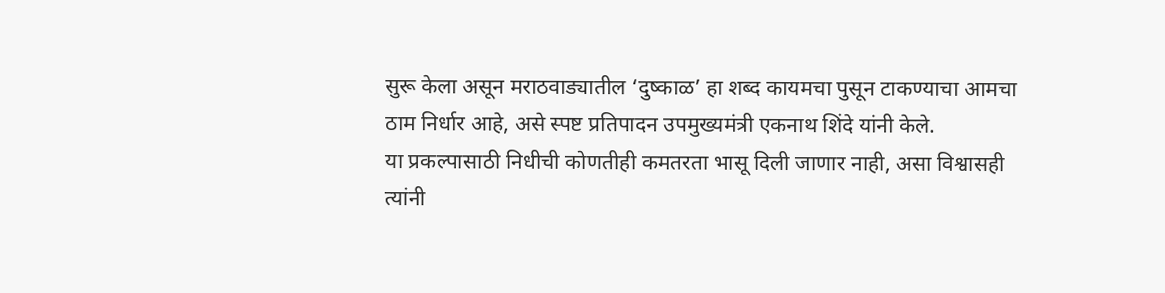सुरू केला असून मराठवाड्यातील ‘दुष्काळ’ हा शब्द कायमचा पुसून टाकण्याचा आमचा ठाम निर्धार आहे, असे स्पष्ट प्रतिपादन उपमुख्यमंत्री एकनाथ शिंदे यांनी केले.
या प्रकल्पासाठी निधीची कोणतीही कमतरता भासू दिली जाणार नाही, असा विश्वासही त्यांनी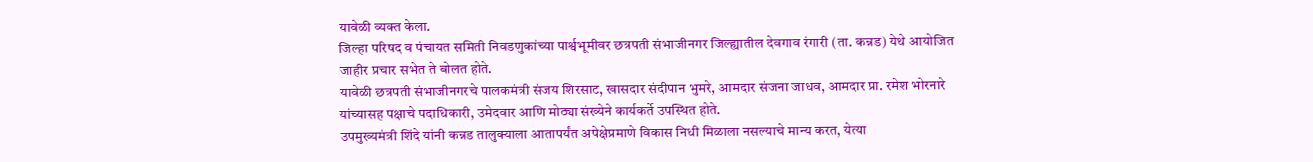यावेळी व्यक्त केला.
जिल्हा परिषद व पंचायत समिती निवडणुकांच्या पार्श्वभूमीवर छत्रपती संभाजीनगर जिल्ह्यातील देवगाव रंगारी (ता. कन्नड) येथे आयोजित जाहीर प्रचार सभेत ते बोलत होते.
यावेळी छत्रपती संभाजीनगरचे पालकमंत्री संजय शिरसाट, खासदार संदीपान भुमरे, आमदार संजना जाधव, आमदार प्रा. रमेश भोरनारे यांच्यासह पक्षाचे पदाधिकारी, उमेदवार आणि मोठ्या संख्येने कार्यकर्ते उपस्थित होते.
उपमुख्यमंत्री शिंदे यांनी कन्नड तालुक्याला आतापर्यंत अपेक्षेप्रमाणे विकास निधी मिळाला नसल्याचे मान्य करत, येत्या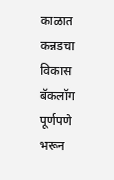काळात कन्नडचा विकास बॅकलॉग पूर्णपणे भरून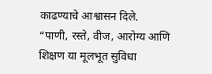काढण्याचे आश्वासन दिले.
“पाणी, रस्ते, वीज, आरोग्य आणि शिक्षण या मूलभूत सुविधा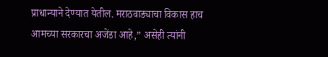प्राधान्याने देण्यात येतील. मराठवाड्याचा विकास हाच आमच्या सरकारचा अजेंडा आहे,” असेही त्यांनी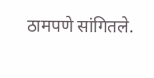ठामपणे सांगितले.